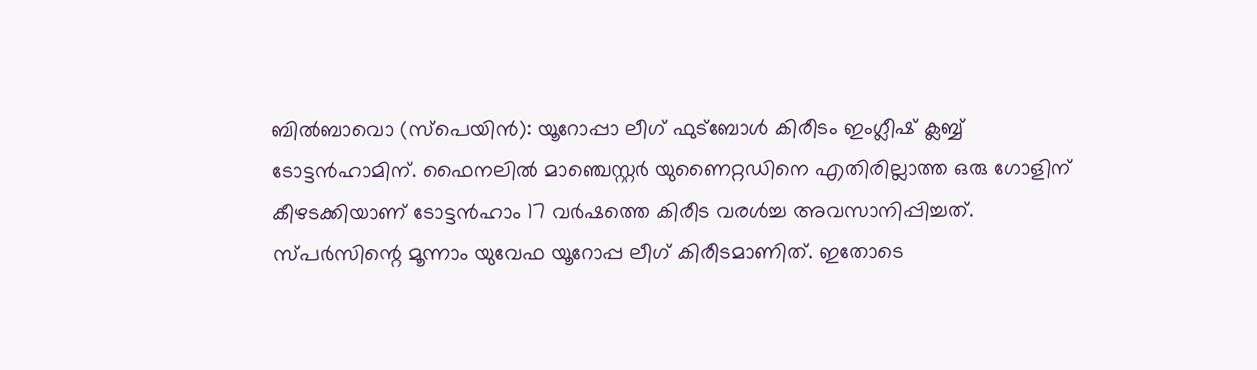ബില്‍ബാവൊ (സ്പെയിന്‍): യൂറോപ്പാ ലീഗ് ഫുട്ബോള്‍ കിരീടം ഇംഗ്ലീഷ് ക്ലബ്ബ് ടോട്ടന്‍ഹാമിന്. ഫൈനലില്‍ മാഞ്ചെസ്റ്റര്‍ യുണൈറ്റഡിനെ എതിരില്ലാത്ത ഒരു ഗോളിന് കീഴടക്കിയാണ് ടോട്ടന്‍ഹാം 17 വര്‍ഷത്തെ കിരീട വരള്‍ച്ച അവസാനിപ്പിച്ചത്. സ്പര്‍സിന്റെ മൂന്നാം യുവേഫ യൂറോപ്പ ലീഗ് കിരീടമാണിത്. ഇതോടെ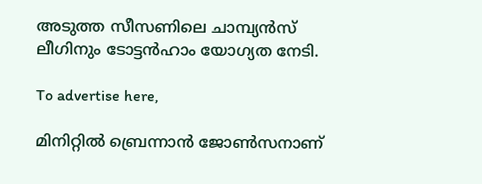അടുത്ത സീസണിലെ ചാമ്പ്യന്‍സ് ലീഗിനും ടോട്ടന്‍ഹാം യോഗ്യത നേടി.

To advertise here,

മിനിറ്റില്‍ ബ്രെന്നാന്‍ ജോണ്‍സനാണ്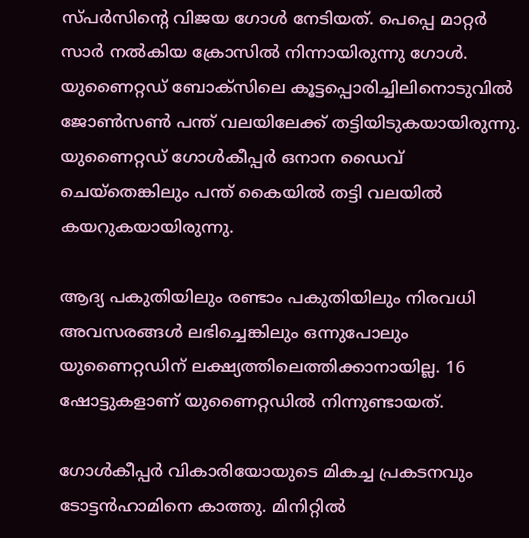സ്പര്‍സിന്റെ വിജയ ഗോള്‍ നേടിയത്. പെപ്പെ മാറ്റര്‍ സാര്‍ നല്‍കിയ ക്രോസില്‍ നിന്നായിരുന്നു ഗോള്‍. യുണൈറ്റഡ് ബോക്‌സിലെ കൂട്ടപ്പൊരിച്ചിലിനൊടുവില്‍ ജോണ്‍സണ്‍ പന്ത് വലയിലേക്ക് തട്ടിയിടുകയായിരുന്നു. യുണൈറ്റഡ് ഗോള്‍കീപ്പര്‍ ഒനാന ഡൈവ് ചെയ്‌തെങ്കിലും പന്ത് കൈയില്‍ തട്ടി വലയില്‍ കയറുകയായിരുന്നു.

ആദ്യ പകുതിയിലും രണ്ടാം പകുതിയിലും നിരവധി അവസരങ്ങള്‍ ലഭിച്ചെങ്കിലും ഒന്നുപോലും യുണൈറ്റഡിന് ലക്ഷ്യത്തിലെത്തിക്കാനായില്ല. 16 ഷോട്ടുകളാണ് യുണൈറ്റഡില്‍ നിന്നുണ്ടായത്.

ഗോള്‍കീപ്പര്‍ വികാരിയോയുടെ മികച്ച പ്രകടനവും ടോട്ടന്‍ഹാമിനെ കാത്തു. മിനിറ്റില്‍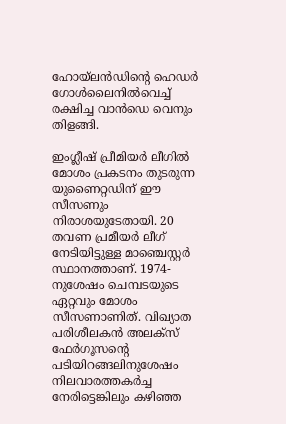ഹോയ്‌ലന്‍ഡിന്റെ ഹെഡര്‍ ഗോള്‍ലൈനില്‍വെച്ച് രക്ഷിച്ച വാന്‍ഡെ വെനും തിളങ്ങി.

ഇംഗ്ലീഷ് പ്രീമിയര്‍ ലീഗില്‍ മോശം പ്രകടനം തുടരുന്ന യുണൈറ്റഡിന് ഈ സീസണും നിരാശയുടേതായി. 20 തവണ പ്രമീയര്‍ ലീഗ് നേടിയിട്ടുള്ള മാഞ്ചെസ്റ്റര്‍ സ്ഥാനത്താണ്. 1974-നുശേഷം ചെമ്പടയുടെ ഏറ്റവും മോശം സീസണാണിത്. വിഖ്യാത പരിശീലകന്‍ അലക്സ് ഫേര്‍ഗൂസന്റെ പടിയിറങ്ങലിനുശേഷം നിലവാരത്തകര്‍ച്ച നേരിട്ടെങ്കിലും കഴിഞ്ഞ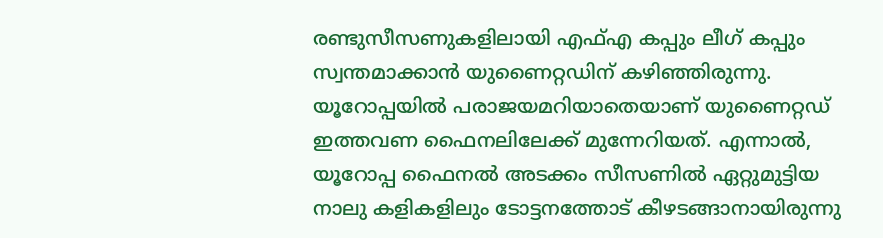രണ്ടുസീസണുകളിലായി എഫ്എ കപ്പും ലീഗ് കപ്പും സ്വന്തമാക്കാന്‍ യുണൈറ്റഡിന് കഴിഞ്ഞിരുന്നു. യൂറോപ്പയില്‍ പരാജയമറിയാതെയാണ് യുണൈറ്റഡ് ഇത്തവണ ഫൈനലിലേക്ക് മുന്നേറിയത്. എന്നാല്‍, യൂറോപ്പ ഫൈനല്‍ അടക്കം സീസണില്‍ ഏറ്റുമുട്ടിയ നാലു കളികളിലും ടോട്ടനത്തോട് കീഴടങ്ങാനായിരുന്നു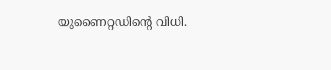യുണൈറ്റഡിന്റെ വിധി.